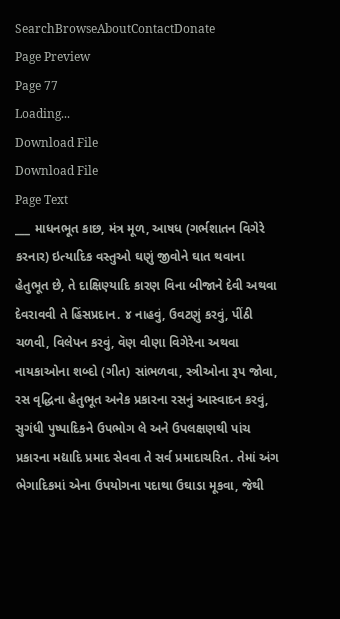SearchBrowseAboutContactDonate
Page Preview
Page 77
Loading...
Download File
Download File
Page Text
___ માધનભૂત કાછ, મંત્ર મૂળ, આષધ (ગર્ભશાતન વિગેરે કરનાર) ઇત્યાદિક વસ્તુઓ ઘણું જીવોને ઘાત થવાના હેતુભૂત છે, તે દાક્ષિણ્યાદિ કારણ વિના બીજાને દેવી અથવા દેવરાવવી તે હિંસપ્રદાન. ૪ નાહવું, ઉવટણું કરવું, પીંઠી ચળવી, વિલેપન કરવું, વૅણ વીણા વિગેરેના અથવા નાયકાઓના શબ્દો (ગીત) સાંભળવા, સ્ત્રીઓના રૂપ જોવા, રસ વૃદ્ધિના હેતુભૂત અનેક પ્રકારના રસનું આસ્વાદન કરવું, સુગંધી પુષ્પાદિકને ઉપભોગ લે અને ઉપલક્ષણથી પાંચ પ્રકારના મદ્યાદિ પ્રમાદ સેવવા તે સર્વ પ્રમાદાચરિત. તેમાં અંગ ભેગાદિકમાં એના ઉપયોગના પદાથા ઉઘાડા મૂકવા, જેથી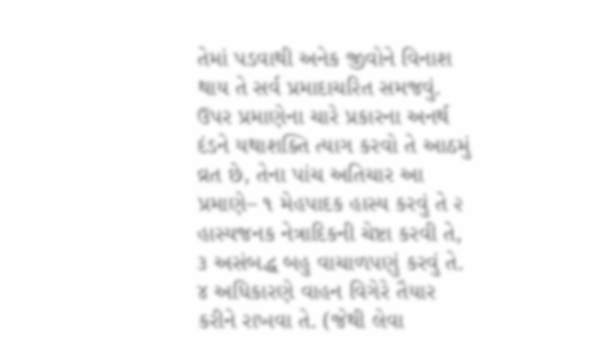તેમાં પડવાથી અનેક જીવોને વિનાશ થાય તે સર્વ પ્રમાદાચરિત સમજવું. ઉપર પ્રમાણેના ચારે પ્રકારના અનર્થ દંડને યથાશક્તિ ત્યાગ કરવો તે આઠમું વ્રત છે, તેના પાંચ અતિચાર આ પ્રમાણે– ૧ મેહપાદક હાસ્ય કરવું તે ૨ હાસ્યજનક નેત્રાદિકની ચેષ્ટા કરવી તે, ૩ અસંબદ્ધ બહુ વાચાળપણું કરવું તે. ૪ અધિકારણે વાહન વિગેરે તૈયાર કરીને રાખવા તે. (જેથી લેવા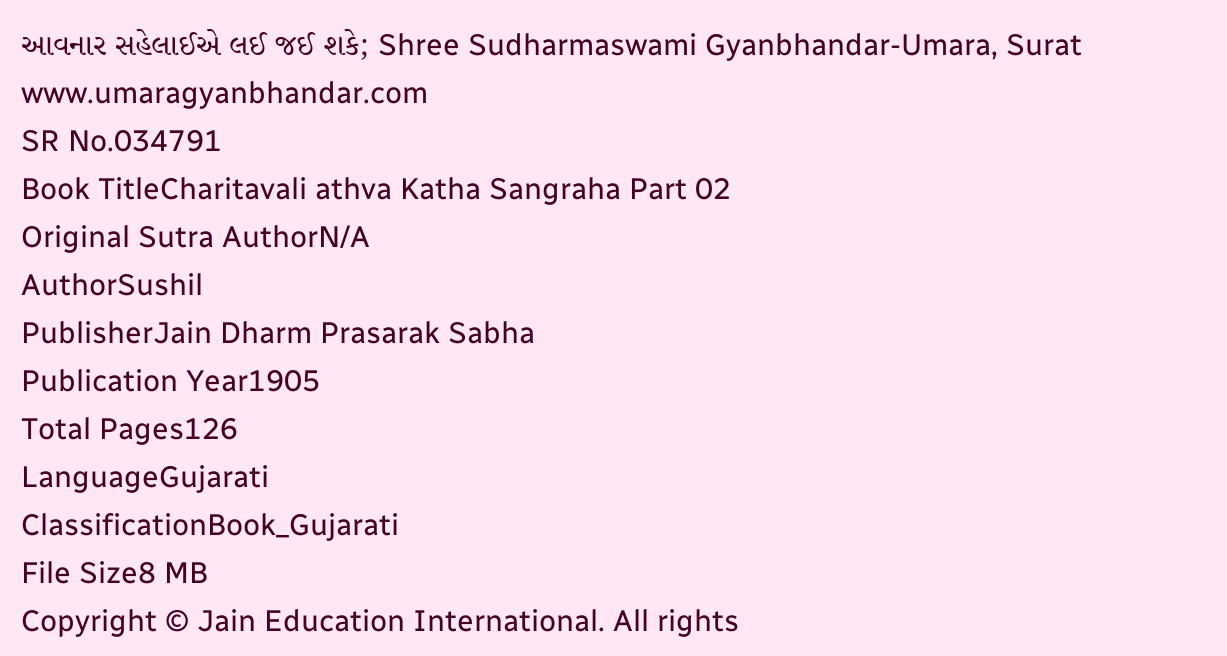આવનાર સહેલાઈએ લઈ જઈ શકે; Shree Sudharmaswami Gyanbhandar-Umara, Surat www.umaragyanbhandar.com
SR No.034791
Book TitleCharitavali athva Katha Sangraha Part 02
Original Sutra AuthorN/A
AuthorSushil
PublisherJain Dharm Prasarak Sabha
Publication Year1905
Total Pages126
LanguageGujarati
ClassificationBook_Gujarati
File Size8 MB
Copyright © Jain Education International. All rights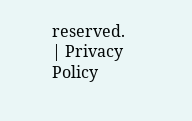reserved. | Privacy Policy